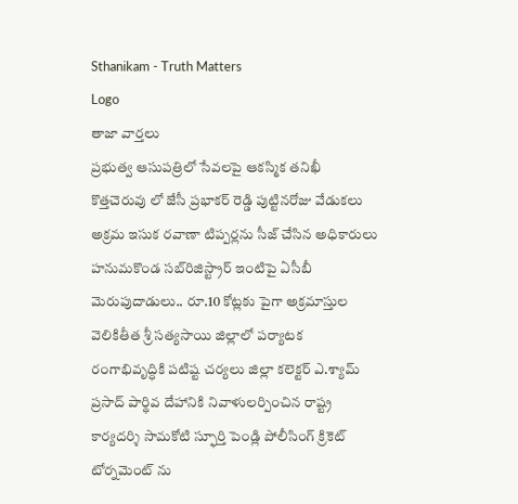Sthanikam - Truth Matters
Logo
తాజా వార్తలు
ప్రభుత్వ ఆసుపత్రిలో సేవలపై ఆకస్మిక తనిఖీ కొత్తచెరువు లో జేసీ ప్రభాకర్ రెడ్డి పుట్టినరోజు వేడుకలు అక్రమ ఇసుక రవాణా టిప్పర్లను సీజ్ చేసిన అధికారులు హనుమకొండ సబ్‌రిజిస్ట్రార్ ఇంటిపై ఏసీబీ మెరుపుదాడులు.. రూ.10 కోట్లకు పైగా అక్రమాస్తుల వెలికితీత శ్రీ సత్యసాయి జిల్లాలో పర్యాటక రంగాభివృద్ధికి పటిష్ట చర్యలు జిల్లా కలెక్టర్ ఎ.శ్యామ్ ప్రసాద్ పార్థివ దేహానికి నివాళులర్పించిన రాష్ట్ర కార్యదర్శి సామకోటి స్ఫూర్తి పెండ్లి పోలీసింగ్ క్రికెట్ టోర్నమెంట్ ను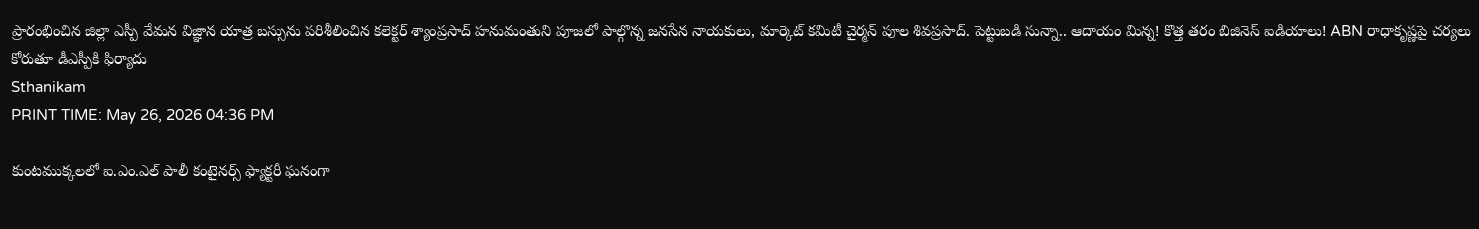ప్రారంభించిన జిల్లా ఎస్పీ వేమన విజ్ఞాన యాత్ర బస్సును పరిశీలించిన కలెక్టర్ శ్యాంప్రసాద్ హనుమంతుని పూజలో పాల్గొన్న జనసేన నాయకులు, మార్కెట్ కమిటీ చైర్మన్ పూల శివప్రసాద్. పెట్టుబడి సున్నా.. ఆదాయం మిన్న! కొత్త తరం బిజినెస్ ఐడియాలు! ABN రాధాకృష్ణపై చర్యలు కోరుతూ డీఎస్పీకి ఫిర్యాదు
Sthanikam
PRINT TIME: May 26, 2026 04:36 PM

కుంటముక్కలలో ఐ.ఎం.ఎల్ పాలీ కంటైనర్స్ ఫ్యాక్టరీ ఘనంగా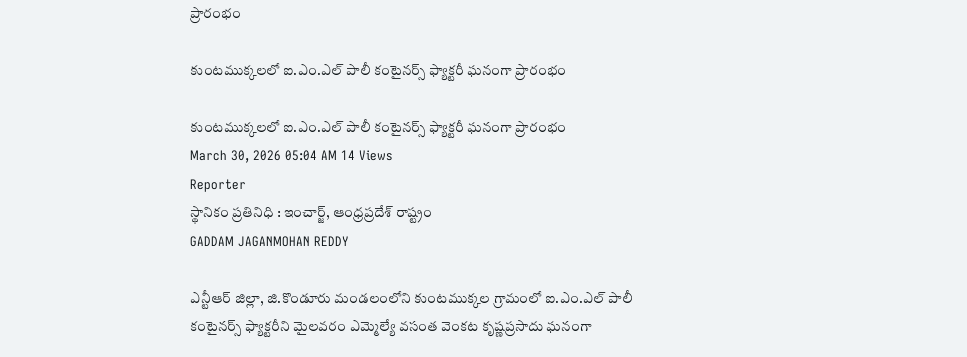ప్రారంభం

కుంటముక్కలలో ఐ.ఎం.ఎల్ పాలీ కంటైనర్స్ ఫ్యాక్టరీ ఘనంగా ప్రారంభం

కుంటముక్కలలో ఐ.ఎం.ఎల్ పాలీ కంటైనర్స్ ఫ్యాక్టరీ ఘనంగా ప్రారంభం
March 30, 2026 05:04 AM 14 Views
Reporter
స్థానికం ప్రతినిధి : ఇంచార్జ్, ఆంధ్రప్రదేశ్ రాష్ట్రం
GADDAM JAGANMOHAN REDDY

ఎన్టీఆర్ జిల్లా, జి.కొండూరు మండలంలోని కుంటముక్కల గ్రామంలో ఐ.ఎం.ఎల్ పాలీ కంటైనర్స్ ఫ్యాక్టరీని మైలవరం ఎమ్మెల్యే వసంత వెంకట కృష్ణప్రసాదు ఘనంగా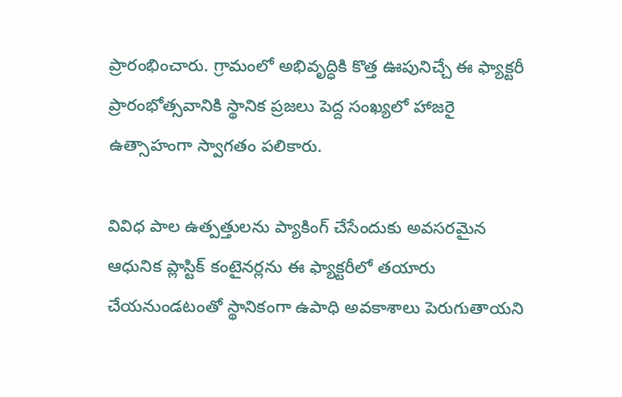ప్రారంభించారు. గ్రామంలో అభివృద్ధికి కొత్త ఊపునిచ్చే ఈ ఫ్యాక్టరీ ప్రారంభోత్సవానికి స్థానిక ప్రజలు పెద్ద సంఖ్యలో హాజరై ఉత్సాహంగా స్వాగతం పలికారు.

వివిధ పాల ఉత్పత్తులను ప్యాకింగ్ చేసేందుకు అవసరమైన ఆధునిక ప్లాస్టిక్ కంటైనర్లను ఈ ఫ్యాక్టరీలో తయారు చేయనుండటంతో స్థానికంగా ఉపాధి అవకాశాలు పెరుగుతాయని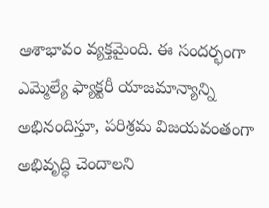ఆశాభావం వ్యక్తమైంది. ఈ సందర్భంగా ఎమ్మెల్యే ఫ్యాక్టరీ యాజమాన్యాన్ని అభినందిస్తూ, పరిశ్రమ విజయవంతంగా అభివృద్ధి చెందాలని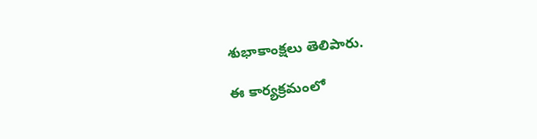శుభాకాంక్షలు తెలిపారు.

ఈ కార్యక్రమంలో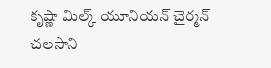కృష్ణా మిల్క్ యూనియన్ చైర్మన్ చలసాని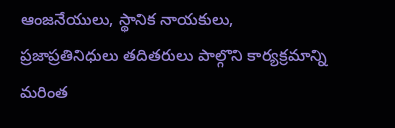ఆంజనేయులు, స్థానిక నాయకులు, ప్రజాప్రతినిధులు తదితరులు పాల్గొని కార్యక్రమాన్ని మరింత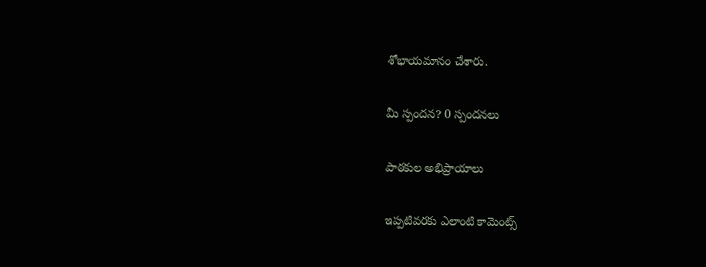శోభాయమానం చేశారు.

మీ స్పందన? 0 స్పందనలు

పాఠకుల అభిప్రాయాలు

ఇప్పటివరకు ఎలాంటి కామెంట్స్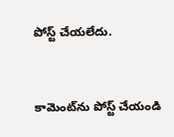పోస్ట్ చేయలేదు.


కామెంట్‌ను పోస్ట్ చేయండి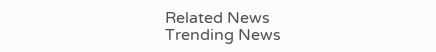Related News
Trending News